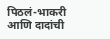पिठलं-भाकरी आणि दादांची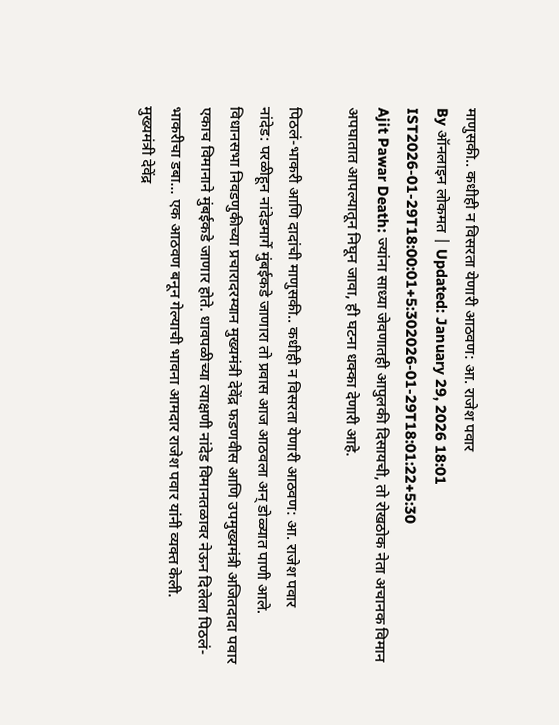माणुसकी.. कधीही न विसरता येणारी आठवण: आ. राजेश पवार
By ऑनलाइन लोकमत | Updated: January 29, 2026 18:01 IST2026-01-29T18:00:01+5:302026-01-29T18:01:22+5:30
Ajit Pawar Death: ज्यांना साध्या जेवणातही आपुलकी दिसायची, तो रोखठोक नेता अचानक विमान अपघातात आपल्यातून निघून जावा, ही घटना धक्का देणारी आहे.

पिठलं-भाकरी आणि दादांची माणुसकी.. कधीही न विसरता येणारी आठवण: आ. राजेश पवार
नांदेड: परळीहून नांदेडमार्गे मुंबईकडे जाणारा तो प्रवास आज आठवला अन् डोळ्यात पाणी आले. विधानसभा निवडणुकीच्या प्रचारादरम्यान मुख्यमंत्री देवेंद्र फडणवीस आणि उपमुख्यमंत्री अजितदादा पवार एकाच विमानाने मुंबईकडे जाणार होते. धावपळीच्या त्याक्षणी नांदेड विमानतळावर नेऊन दिलेला पिठलं-भाकरीचा डबा... एक आठवण बनून गेल्याची भावना आमदार राजेश पवार यांनी व्यक्त केली.
मुख्यमंत्री देवेंद्र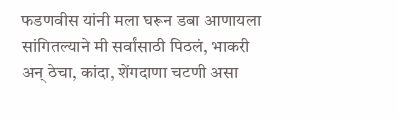फडणवीस यांनी मला घरून डबा आणायला सांगितल्याने मी सर्वांसाठी पिठलं, भाकरी अन् ठेचा, कांदा, शेंगदाणा चटणी असा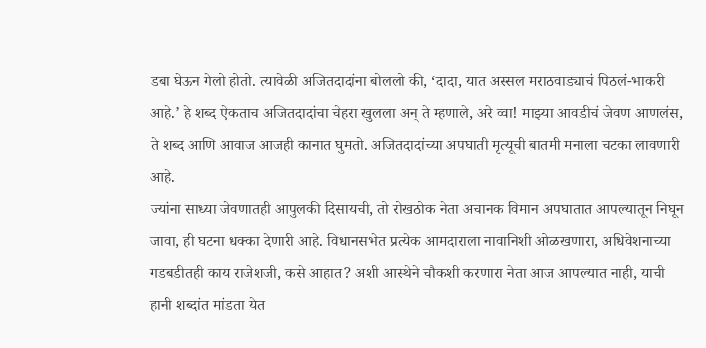डबा घेऊन गेलो होतो. त्यावेळी अजितदादांना बोललो की, ‘दादा, यात अस्सल मराठवाड्याचं पिठलं-भाकरी आहे.’ हे शब्द ऐकताच अजितदादांचा चेहरा खुलला अन् ते म्हणाले, अरे व्वा! माझ्या आवडीचं जेवण आणलंस, ते शब्द आणि आवाज आजही कानात घुमतो. अजितदादांच्या अपघाती मृत्यूची बातमी मनाला चटका लावणारी आहे.
ज्यांना साध्या जेवणातही आपुलकी दिसायची, तो रोखठोक नेता अचानक विमान अपघातात आपल्यातून निघून जावा, ही घटना धक्का देणारी आहे. विधानसभेत प्रत्येक आमदाराला नावानिशी ओळखणारा, अधिवेशनाच्या गडबडीतही काय राजेशजी, कसे आहात? अशी आस्थेने चौकशी करणारा नेता आज आपल्यात नाही, याची हानी शब्दांत मांडता येत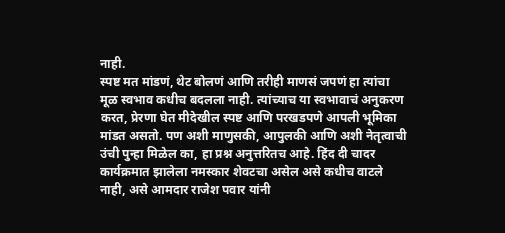नाही.
स्पष्ट मत मांडणं, थेट बोलणं आणि तरीही माणसं जपणं हा त्यांचा मूळ स्वभाव कधीच बदलला नाही. त्यांच्याच या स्वभावाचं अनुकरण करत, प्रेरणा घेत मीदेखील स्पष्ट आणि परखडपणे आपली भूमिका मांडत असतो. पण अशी माणुसकी, आपुलकी आणि अशी नेतृत्वाची उंची पुन्हा मिळेल का, हा प्रश्न अनुत्तरितच आहे. हिंद दी चादर कार्यक्रमात झालेला नमस्कार शेवटचा असेल असे कधीच वाटले नाही, असे आमदार राजेश पवार यांनी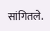सांगितले.